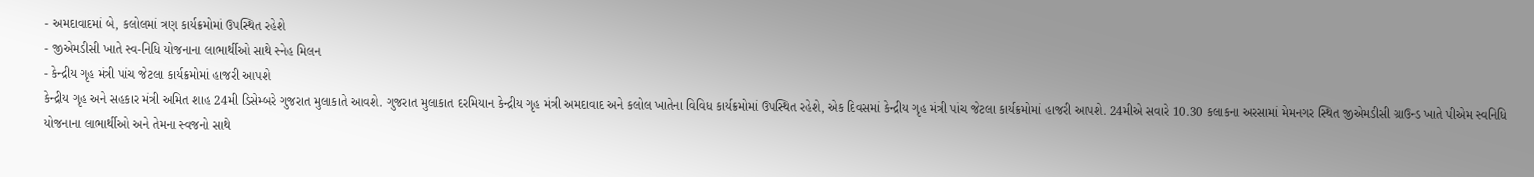- અમદાવાદમાં બે, કલોલમાં ત્રણ કાર્યક્રમોમાં ઉપસ્થિત રહેશે
- જીએમડીસી ખાતે સ્વ-નિધિ યોજનાના લાભાર્થીઓ સાથે સ્નેહ મિલન
- કેન્દ્રીય ગૃહ મંત્રી પાંચ જેટલા કાર્યક્રમોમાં હાજરી આપશે
કેન્દ્રીય ગૃહ અને સહકાર મંત્રી અમિત શાહ 24મી ડિસેમ્બરે ગુજરાત મુલાકાતે આવશે. ગુજરાત મુલાકાત દરમિયાન કેન્દ્રીય ગૃહ મંત્રી અમદાવાદ અને કલોલ ખાતેના વિવિધ કાર્યક્રમોમાં ઉપસ્થિત રહેશે, એક દિવસમાં કેન્દ્રીય ગૃહ મંત્રી પાંચ જેટલા કાર્યક્રમોમાં હાજરી આપશે. 24મીએ સવારે 10.30 કલાકના અરસામાં મેમનગર સ્થિત જીએમડીસી ગ્રાઉન્ડ ખાતે પીએમ સ્વનિધિ યોજનાના લાભાર્થીઓ અને તેમના સ્વજનો સાથે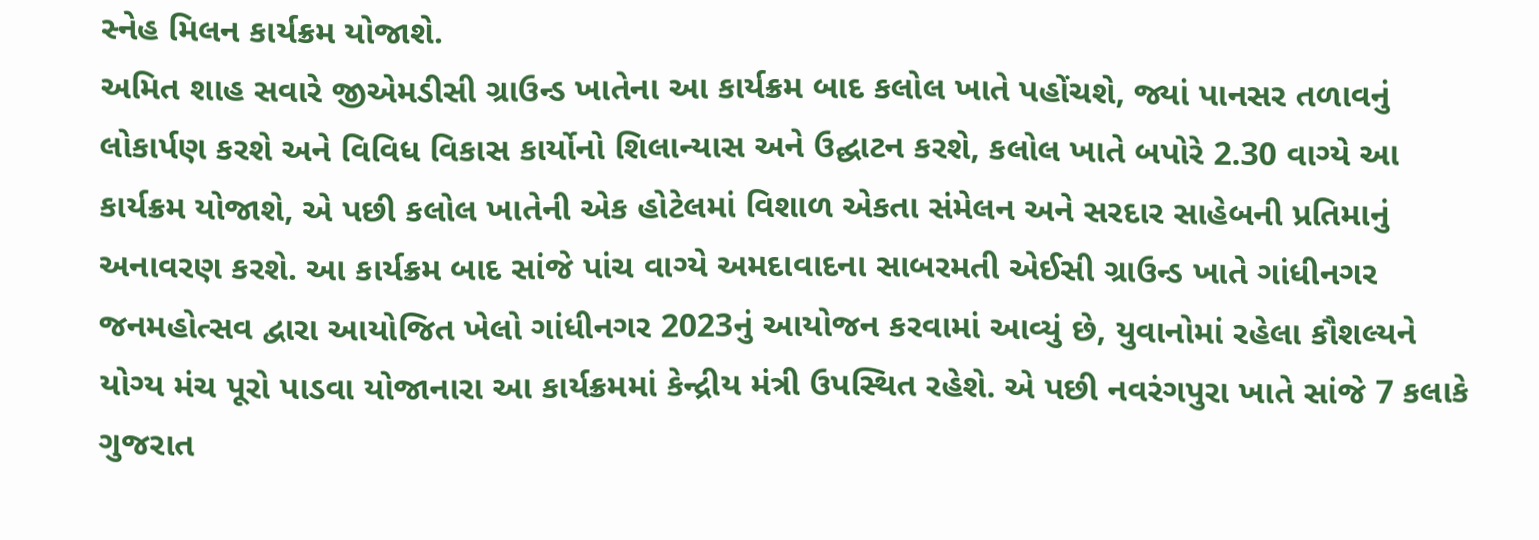સ્નેહ મિલન કાર્યક્રમ યોજાશે.
અમિત શાહ સવારે જીએમડીસી ગ્રાઉન્ડ ખાતેના આ કાર્યક્રમ બાદ કલોલ ખાતે પહોંચશે, જ્યાં પાનસર તળાવનું લોકાર્પણ કરશે અને વિવિધ વિકાસ કાર્યોનો શિલાન્યાસ અને ઉદ્ઘાટન કરશે, કલોલ ખાતે બપોરે 2.30 વાગ્યે આ કાર્યક્રમ યોજાશે, એ પછી કલોલ ખાતેની એક હોટેલમાં વિશાળ એકતા સંમેલન અને સરદાર સાહેબની પ્રતિમાનું અનાવરણ કરશે. આ કાર્યક્રમ બાદ સાંજે પાંચ વાગ્યે અમદાવાદના સાબરમતી એઈસી ગ્રાઉન્ડ ખાતે ગાંધીનગર જનમહોત્સવ દ્વારા આયોજિત ખેલો ગાંધીનગર 2023નું આયોજન કરવામાં આવ્યું છે, યુવાનોમાં રહેલા કૌશલ્યને યોગ્ય મંચ પૂરો પાડવા યોજાનારા આ કાર્યક્રમમાં કેન્દ્રીય મંત્રી ઉપસ્થિત રહેશે. એ પછી નવરંગપુરા ખાતે સાંજે 7 કલાકે ગુજરાત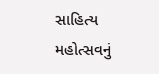સાહિત્ય મહોત્સવનું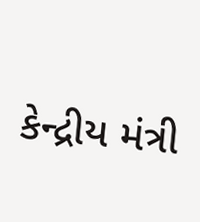કેન્દ્રીય મંત્રી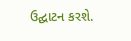ઉદ્ઘાટન કરશે.